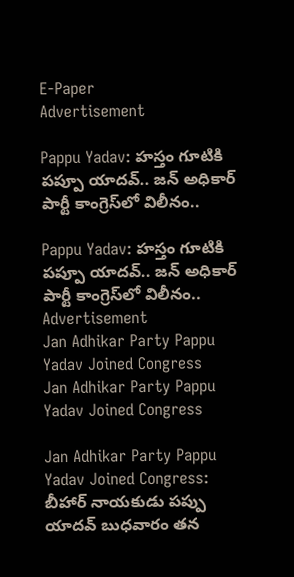E-Paper
Advertisement

Pappu Yadav: హస్తం గూటికి పప్పూ యాదవ్.. జన్ అధికార్ పార్టీ కాంగ్రెస్‌లో విలీనం..

Pappu Yadav: హస్తం గూటికి పప్పూ యాదవ్.. జన్ అధికార్ పార్టీ కాంగ్రెస్‌లో విలీనం..
Advertisement
Jan Adhikar Party Pappu Yadav Joined Congress
Jan Adhikar Party Pappu Yadav Joined Congress

Jan Adhikar Party Pappu Yadav Joined Congress: బీహార్ నాయకుడు పప్పు యాదవ్ బుధవారం తన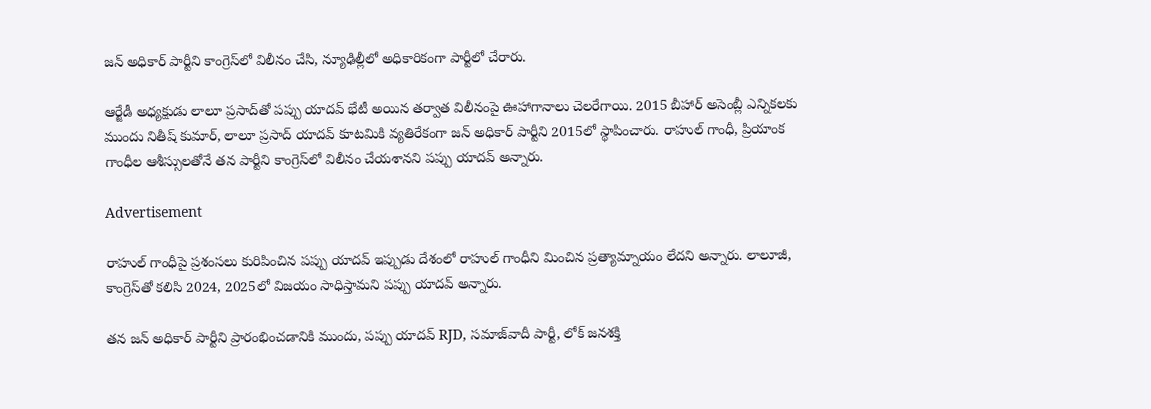జన్ అధికార్ పార్టీని కాంగ్రెస్‌లో విలీనం చేసి, న్యూఢిల్లీలో అధికారికంగా పార్టీలో చేరారు.

ఆర్జేడీ అధ్యక్షుడు లాలూ ప్రసాద్‌తో పప్పు యాదవ్ భేటీ అయిన తర్వాత విలీనంపై ఊహాగానాలు చెలరేగాయి. 2015 బీహార్ అసెంబ్లీ ఎన్నికలకు ముందు నితీష్ కుమార్, లాలూ ప్రసాద్ యాదవ్ కూటమికి వ్యతిరేకంగా జన్ అధికార్ పార్టీని 2015లో స్థాపించారు. రాహుల్ గాంధీ, ప్రియాంక గాంధీల ఆశీస్సులతోనే తన పార్టీని కాంగ్రెస్‌లో విలీనం చేయశానని పప్పు యాదవ్ అన్నారు.

Advertisement

రాహుల్ గాంధీపై ప్రశంసలు కురిపించిన పప్పు యాదవ్ ఇప్పుడు దేశంలో రాహుల్ గాంధీని మించిన ప్రత్యామ్నాయం లేదని అన్నారు. లాలూజీ, కాంగ్రెస్‌తో కలిసి 2024, 2025లో విజయం సాధిస్తామని పప్పు యాదవ్ అన్నారు.

తన జన్ అధికార్ పార్టీని ప్రారంభించడానికి ముందు, పప్పు యాదవ్ RJD, సమాజ్‌వాదీ పార్టీ, లోక్ జనశక్తి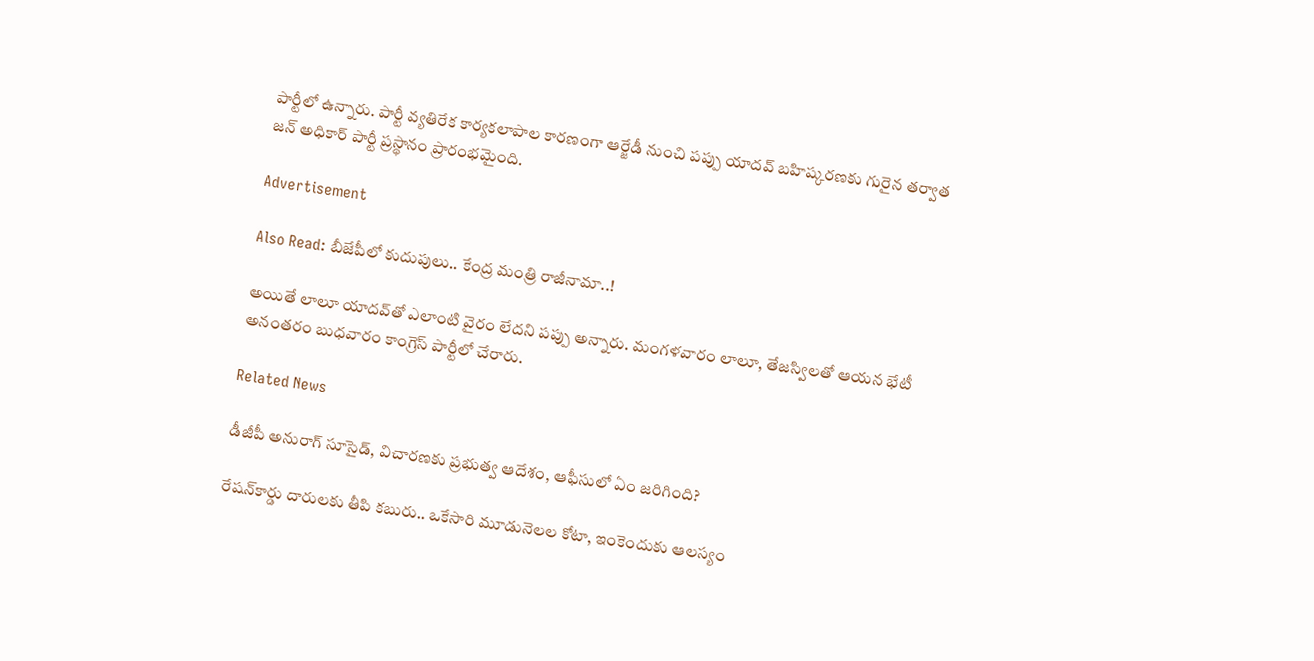పార్టీలో ఉన్నారు. పార్టీ వ్యతిరేక కార్యకలాపాల కారణంగా ఆర్జేడీ నుంచి పప్పు యాదవ్ బహిష్కరణకు గురైన తర్వాత జన్ అధికార్ పార్టీ ప్రస్థానం ప్రారంభమైంది.

Advertisement

Also Read: బీజేపీలో కుదుపులు.. కేంద్ర మంత్రి రాజీనామా..!

అయితే లాలూ యాదవ్‌తో ఎలాంటి వైరం లేదని పప్పు అన్నారు. మంగళవారం లాలూ, తేజస్విలతో ఆయన భేటీ అనంతరం బుధవారం కాంగ్రెస్ పార్టీలో చేరారు.

Related News

డీజీపీ అనురాగ్‌ సూసైడ్‌, విచారణకు ప్రభుత్వ ఆదేశం, ఆఫీసులో ఏం జరిగింది?

రేషన్‌కార్డు దారులకు తీపి కబురు.. ఒకేసారి మూడునెలల కోటా, ఇంకెందుకు ఆలస్యం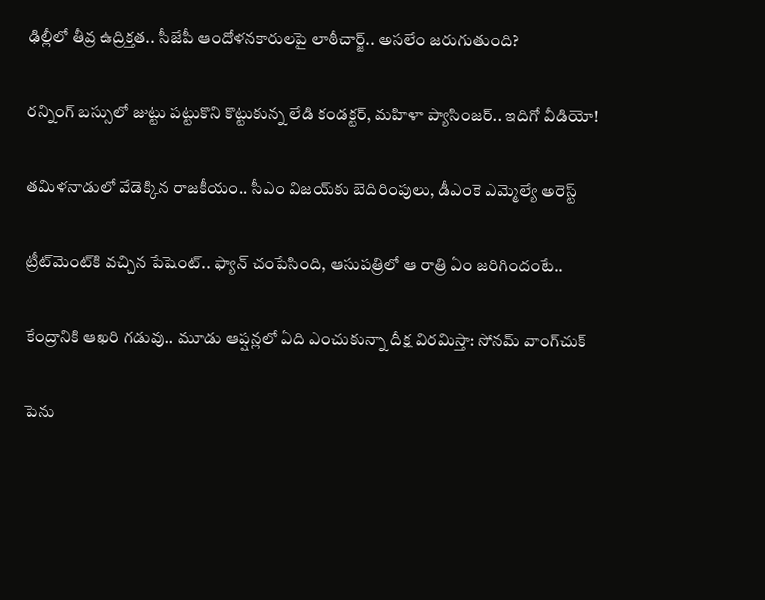ఢిల్లీలో తీవ్ర ఉద్రిక్తత.. సీజేపీ ఆందోళనకారులపై లాఠీచార్జ్.. అసలేం జరుగుతుంది?

రన్నింగ్‌ బస్సులో జుట్టు పట్టుకొని కొట్టుకున్న లేడి కండక్టర్, మహిళా ప్యాసింజర్.. ఇదిగో వీడియో!

తమిళనాడులో వేడెక్కిన రాజకీయం.. సీఎం విజయ్‌కు బెదిరింపులు, డీఎంకె ఎమ్మెల్యే అరెస్ట్

ట్రీట్‌మెంట్‌కి వచ్చిన పేషెంట్.. ఫ్యాన్ చంపేసింది, ఆసుపత్రిలో ఆ రాత్రి ఏం జరిగిందంటే..

కేంద్రానికి ఆఖరి గడువు.. మూడు ఆప్షన్లలో ఏది ఎంచుకున్నా దీక్ష విరమిస్తా: సోనమ్ వాంగ్‌చుక్

పెను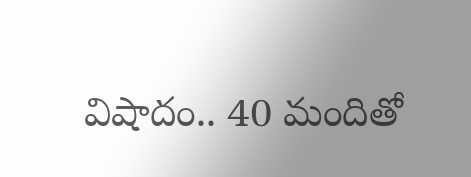విషాదం.. 40 మందితో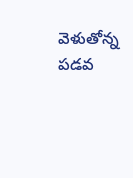వెళుతోన్న ప‌డ‌వ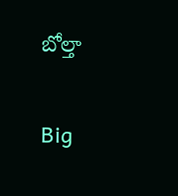బోల్తా

Big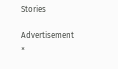Stories

Advertisement
×